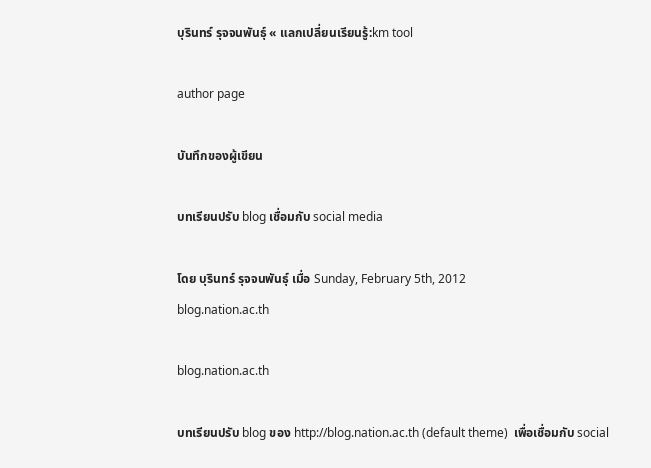บุรินทร์ รุจจนพันธุ์ « แลกเปลี่ยนเรียนรู้:km tool

author page

บันทึกของผู้เขียน

บทเรียนปรับ blog เชื่อมกับ social media

โดย บุรินทร์ รุจจนพันธุ์ เมื่อ Sunday, February 5th, 2012
blog.nation.ac.th

blog.nation.ac.th

บทเรียนปรับ blog ของ http://blog.nation.ac.th (default theme)  เพื่อเชื่อมกับ social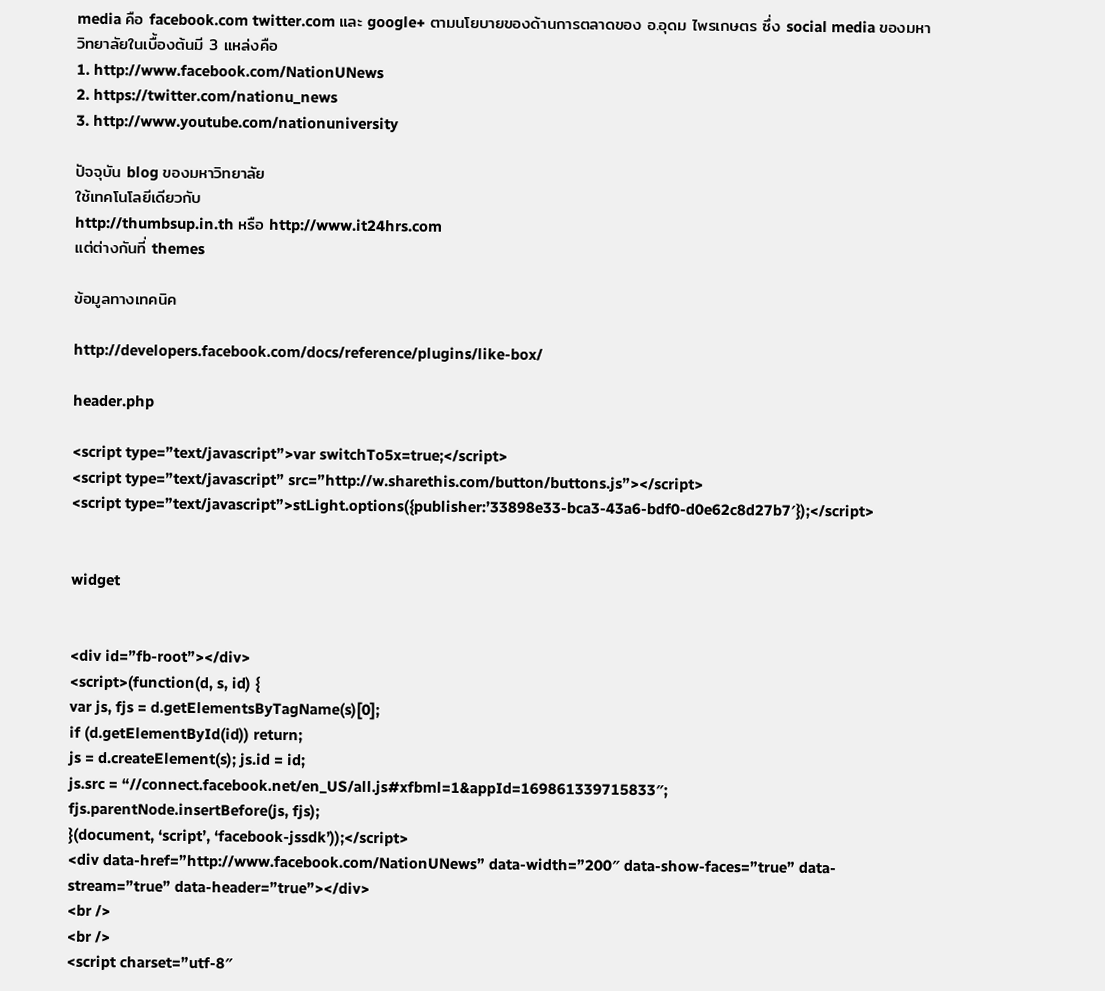media คือ facebook.com twitter.com และ google+ ตามนโยบายของด้านการตลาดของ อ.อุดม ไพรเกษตร ซึ่ง social media ของมหาวิทยาลัยในเบื้องต้นมี 3 แหล่งคือ
1. http://www.facebook.com/NationUNews
2. https://twitter.com/nationu_news
3. http://www.youtube.com/nationuniversity

ปัจจุบัน blog ของมหาวิทยาลัย
ใช้เทคโนโลยีเดียวกับ
http://thumbsup.in.th หรือ http://www.it24hrs.com
แต่ต่างกันที่ themes

ข้อมูลทางเทคนิค

http://developers.facebook.com/docs/reference/plugins/like-box/

header.php

<script type=”text/javascript”>var switchTo5x=true;</script>
<script type=”text/javascript” src=”http://w.sharethis.com/button/buttons.js”></script>
<script type=”text/javascript”>stLight.options({publisher:’33898e33-bca3-43a6-bdf0-d0e62c8d27b7′});</script>


widget


<div id=”fb-root”></div>
<script>(function(d, s, id) {
var js, fjs = d.getElementsByTagName(s)[0];
if (d.getElementById(id)) return;
js = d.createElement(s); js.id = id;
js.src = “//connect.facebook.net/en_US/all.js#xfbml=1&appId=169861339715833″;
fjs.parentNode.insertBefore(js, fjs);
}(document, ‘script’, ‘facebook-jssdk’));</script>
<div data-href=”http://www.facebook.com/NationUNews” data-width=”200″ data-show-faces=”true” data-stream=”true” data-header=”true”></div>
<br />
<br />
<script charset=”utf-8″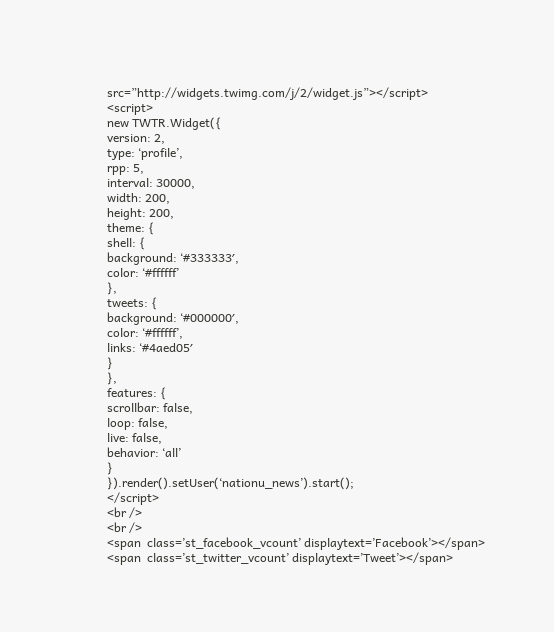src=”http://widgets.twimg.com/j/2/widget.js”></script>
<script>
new TWTR.Widget({
version: 2,
type: ‘profile’,
rpp: 5,
interval: 30000,
width: 200,
height: 200,
theme: {
shell: {
background: ‘#333333′,
color: ‘#ffffff’
},
tweets: {
background: ‘#000000′,
color: ‘#ffffff’,
links: ‘#4aed05′
}
},
features: {
scrollbar: false,
loop: false,
live: false,
behavior: ‘all’
}
}).render().setUser(‘nationu_news’).start();
</script>
<br />
<br />
<span  class=’st_facebook_vcount’ displaytext=’Facebook’></span>
<span  class=’st_twitter_vcount’ displaytext=’Tweet’></span>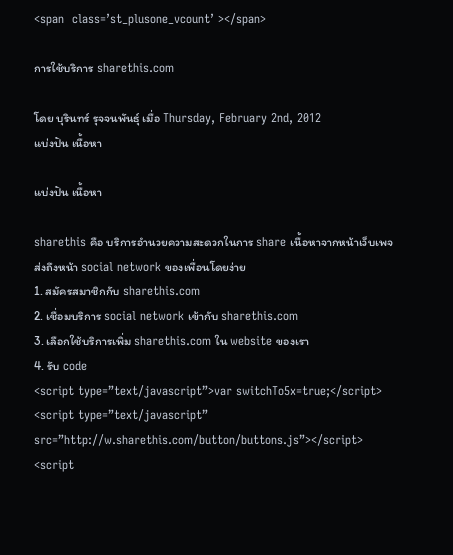<span  class=’st_plusone_vcount’ ></span>

การใช้บริการ sharethis.com

โดย บุรินทร์ รุจจนพันธุ์ เมื่อ Thursday, February 2nd, 2012
แบ่งปัน เนื้อหา

แบ่งปัน เนื้อหา

sharethis คือ บริการอำนวยความสะดวกในการ share เนื้อหาจากหน้าเว็บเพจ
ส่งถึงหน้า social network ของเพื่อนโดยง่าย
1. สมัครสมาชิกกับ sharethis.com
2. เชื่อมบริการ social network เข้ากับ sharethis.com
3. เลือกใช้บริการเพิ่ม sharethis.com ใน website ของเรา
4. รับ code
<script type=”text/javascript”>var switchTo5x=true;</script>
<script type=”text/javascript” src=”http://w.sharethis.com/button/buttons.js”></script>
<script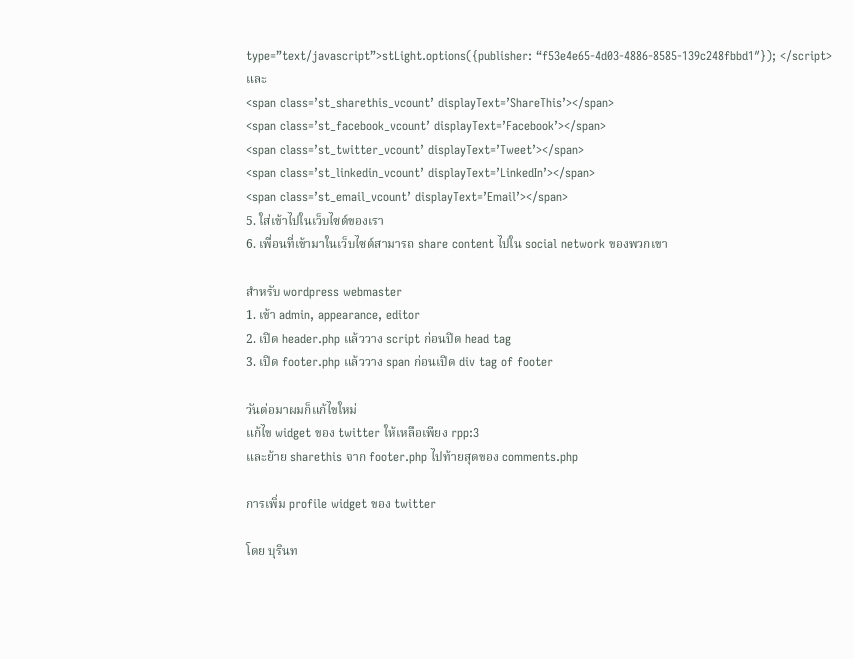type=”text/javascript”>stLight.options({publisher: “f53e4e65-4d03-4886-8585-139c248fbbd1″}); </script>
และ
<span class=’st_sharethis_vcount’ displayText=’ShareThis’></span>
<span class=’st_facebook_vcount’ displayText=’Facebook’></span>
<span class=’st_twitter_vcount’ displayText=’Tweet’></span>
<span class=’st_linkedin_vcount’ displayText=’LinkedIn’></span>
<span class=’st_email_vcount’ displayText=’Email’></span>
5. ใส่เข้าไปในเว็บไซต์ของเรา
6. เพื่อนที่เข้ามาในเว็บไซต์สามารถ share content ไปใน social network ของพวกเขา

สำหรับ wordpress webmaster
1. เข้า admin, appearance, editor
2. เปิด header.php แล้ววาง script ก่อนปิด head tag
3. เปิด footer.php แล้ววาง span ก่อนเปิด div tag of footer

วันต่อมาผมก็แก้ไขใหม่
แก้ไข widget ของ twitter ให้เหลือเพียง rpp:3
และย้าย sharethis จาก footer.php ไปท้ายสุดของ comments.php

การเพิ่ม profile widget ของ twitter

โดย บุรินท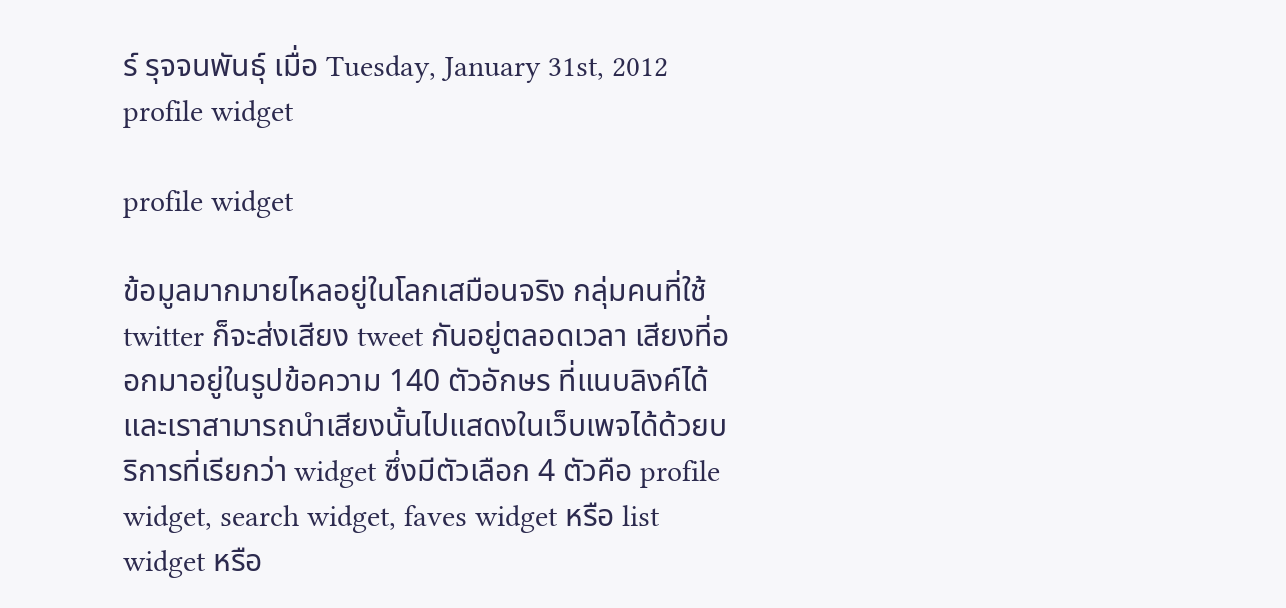ร์ รุจจนพันธุ์ เมื่อ Tuesday, January 31st, 2012
profile widget

profile widget

ข้อมูลมากมายไหลอยู่ในโลกเสมือนจริง กลุ่มคนที่ใช้ twitter ก็จะส่งเสียง tweet กันอยู่ตลอดเวลา เสียงที่ออกมาอยู่ในรูปข้อความ 140 ตัวอักษร ที่แนบลิงค์ได้ และเราสามารถนำเสียงนั้นไปแสดงในเว็บเพจได้ด้วยบริการที่เรียกว่า widget ซึ่งมีตัวเลือก 4 ตัวคือ profile widget, search widget, faves widget หรือ list widget หรือ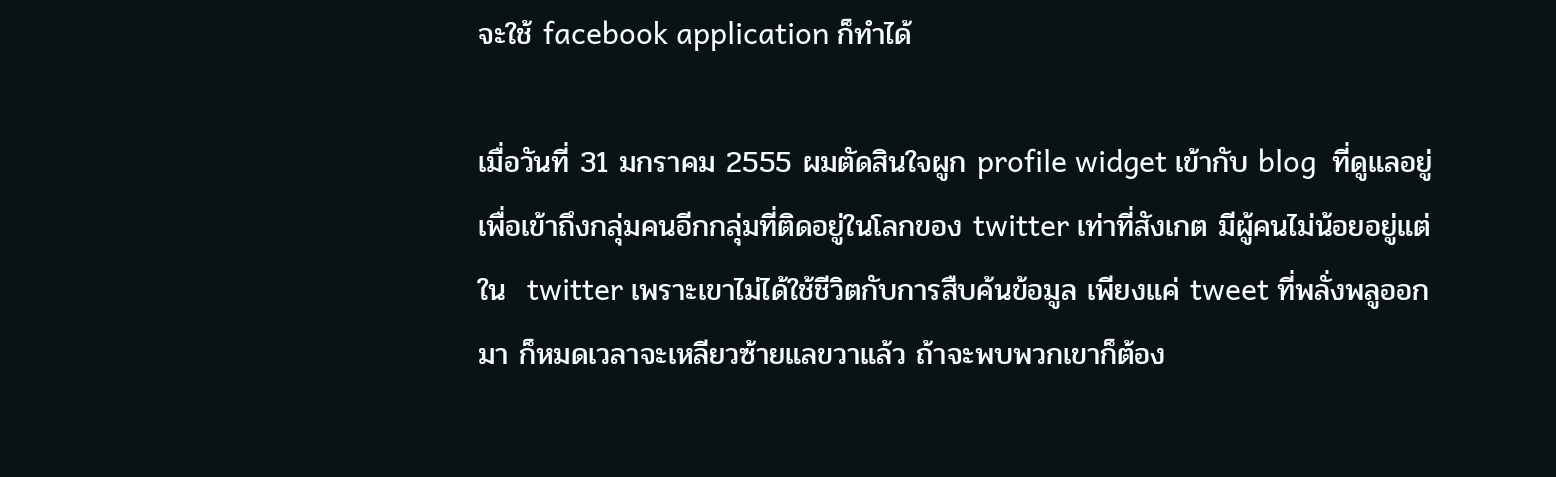จะใช้ facebook application ก็ทำได้

เมื่อวันที่ 31 มกราคม 2555 ผมตัดสินใจผูก profile widget เข้ากับ blog  ที่ดูแลอยู่ เพื่อเข้าถึงกลุ่มคนอีกกลุ่มที่ติดอยู่ในโลกของ twitter เท่าที่สังเกต มีผู้คนไม่น้อยอยู่แต่ใน  twitter เพราะเขาไม่ได้ใช้ชีวิตกับการสืบค้นข้อมูล เพียงแค่ tweet ที่พลั่งพลูออกมา ก็หมดเวลาจะเหลียวซ้ายแลขวาแล้ว ถ้าจะพบพวกเขาก็ต้อง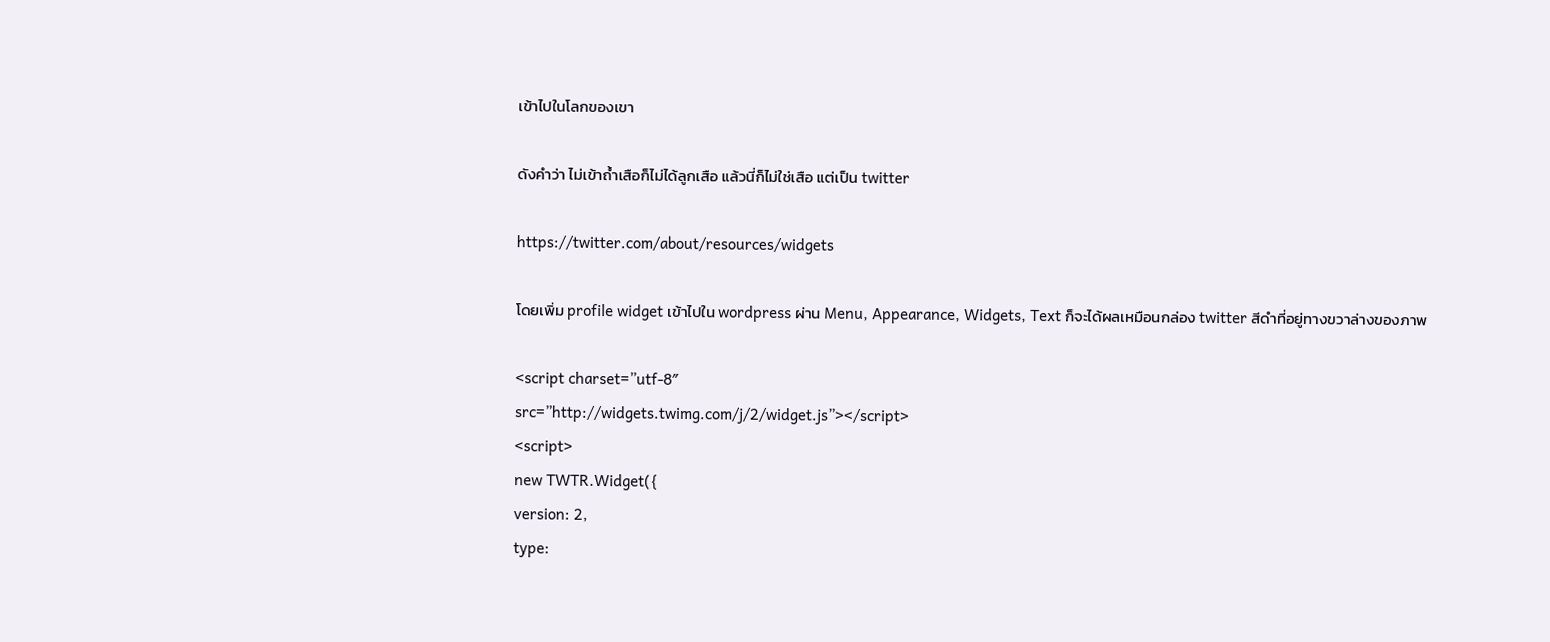เข้าไปในโลกของเขา

ดังคำว่า ไม่เข้าถ้ำเสือก็ไม่ได้ลูกเสือ แล้วนี่ก็ไม่ใช่เสือ แต่เป็น twitter

https://twitter.com/about/resources/widgets

โดยเพิ่ม profile widget เข้าไปใน wordpress ผ่าน Menu, Appearance, Widgets, Text ก็จะได้ผลเหมือนกล่อง twitter สีดำที่อยู่ทางขวาล่างของภาพ

<script charset=”utf-8″
src=”http://widgets.twimg.com/j/2/widget.js”></script>
<script>
new TWTR.Widget({
version: 2,
type: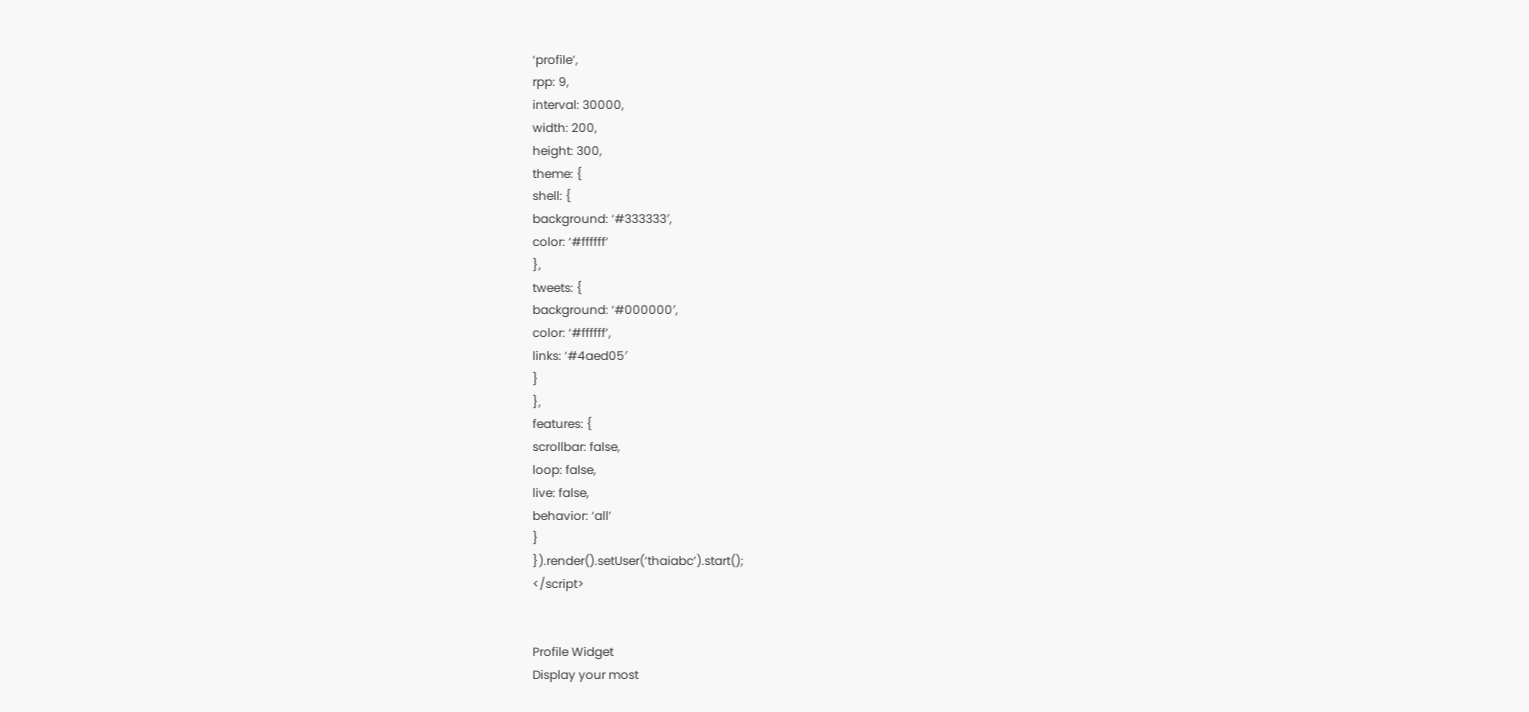‘profile’,
rpp: 9,
interval: 30000,
width: 200,
height: 300,
theme: {
shell: {
background: ‘#333333′,
color: ‘#ffffff’
},
tweets: {
background: ‘#000000′,
color: ‘#ffffff’,
links: ‘#4aed05′
}
},
features: {
scrollbar: false,
loop: false,
live: false,
behavior: ‘all’
}
}).render().setUser(‘thaiabc’).start();
</script>


Profile Widget
Display your most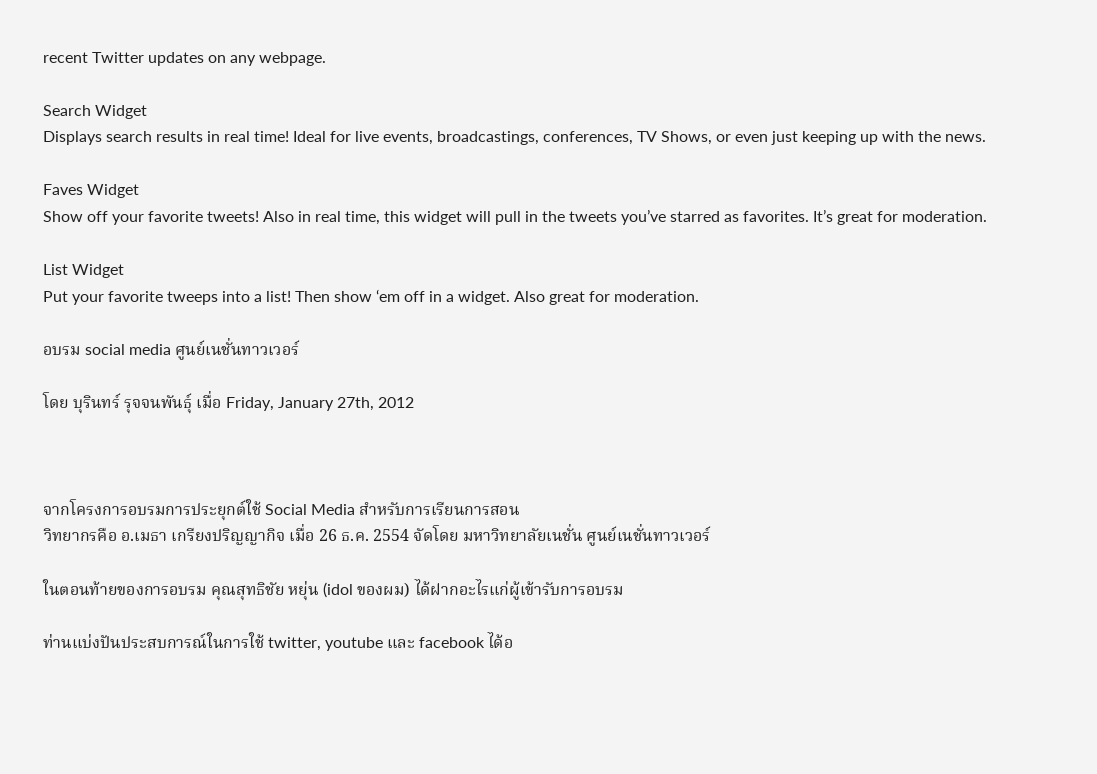recent Twitter updates on any webpage.

Search Widget
Displays search results in real time! Ideal for live events, broadcastings, conferences, TV Shows, or even just keeping up with the news.

Faves Widget
Show off your favorite tweets! Also in real time, this widget will pull in the tweets you’ve starred as favorites. It’s great for moderation.

List Widget
Put your favorite tweeps into a list! Then show ‘em off in a widget. Also great for moderation.

อบรม social media ศูนย์เนชั่นทาวเวอร์

โดย บุรินทร์ รุจจนพันธุ์ เมื่อ Friday, January 27th, 2012



จากโครงการอบรมการประยุกต์ใช้ Social Media สำหรับการเรียนการสอน
วิทยากรคือ อ.เมธา เกรียงปริญญากิจ เมื่อ 26 ธ.ค. 2554 จัดโดย มหาวิทยาลัยเนชั่น ศูนย์เนชั่นทาวเวอร์

ในตอนท้ายของการอบรม คุณสุทธิชัย หยุ่น (idol ของผม) ได้ฝากอะไรแก่ผู้เข้ารับการอบรม

ท่านแบ่งปันประสบการณ์ในการใช้ twitter, youtube และ facebook ได้อ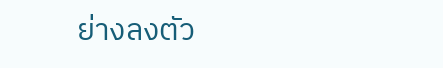ย่างลงตัว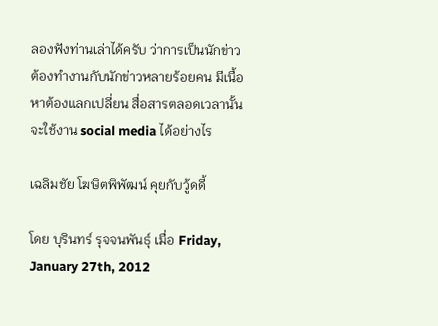ลองฟังท่านเล่าได้ครับ ว่าการเป็นนักข่าว ต้องทำงานกับนักข่าวหลายร้อยคน มีเนื้อหาต้องแลกเปลี่ยน สื่อสารตลอดเวลานั้น จะใช้งาน social media ได้อย่างไร

เฉลิมชัย โฆษิตพิพัฒน์ คุยกับวู้ดดี้

โดย บุรินทร์ รุจจนพันธุ์ เมื่อ Friday, January 27th, 2012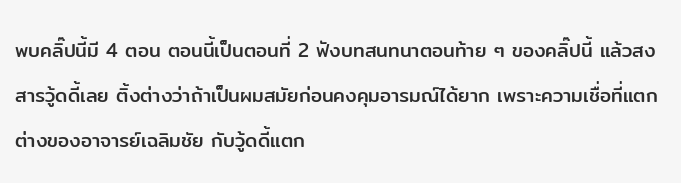พบคลิ๊ปนี้มี 4 ตอน ตอนนี้เป็นตอนที่ 2 ฟังบทสนทนาตอนท้าย ๆ ของคลิ๊ปนี้ แล้วสงสารวู้ดดี้เลย ติ้งต่างว่าถ้าเป็นผมสมัยก่อนคงคุมอารมณ์ได้ยาก เพราะความเชื่อที่แตกต่างของอาจารย์เฉลิมชัย กับวู้ดดี้แตก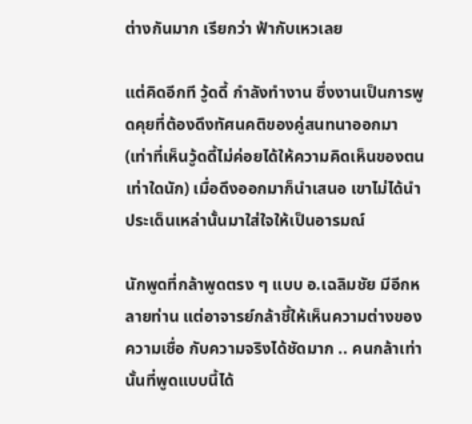ต่างกันมาก เรียกว่า ฟ้ากับเหวเลย

แต่คิดอีกที วู้ดดี้ กำลังทำงาน ซึ่งงานเป็นการพูดคุยที่ต้องดึงทัศนคติของคู่สนทนาออกมา (เท่าที่เห็นวู้ดดี้ไม่ค่อยได้ให้ความคิดเห็นของตนเท่าใดนัก) เมื่อดึงออกมาก็นำเสนอ เขาไม่ได้นำประเด็นเหล่านั้นมาใส่ใจให้เป็นอารมณ์

นักพูดที่กล้าพูดตรง ๆ แบบ อ.เฉลิมชัย มีอีกหลายท่าน แต่อาจารย์กล้าชี้ให้เห็นความต่างของความเชื่อ กับความจริงได้ชัดมาก .. คนกล้าเท่านั้นที่พูดแบบนี้ได้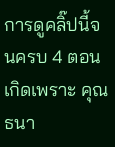การดูคลิ๊ปนี้จนครบ 4 ตอนเกิดเพราะ คุณธนา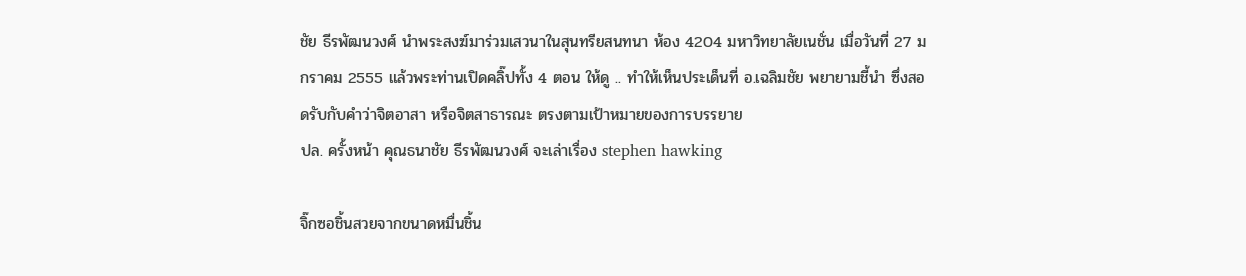ชัย ธีรพัฒนวงศ์ นำพระสงฆ์มาร่วมเสวนาในสุนทรียสนทนา ห้อง 4204 มหาวิทยาลัยเนชั่น เมื่อวันที่ 27 มกราคม 2555 แล้วพระท่านเปิดคลิ๊ปทั้ง 4 ตอน ให้ดู .. ทำให้เห็นประเด็นที่ อ.เฉลิมชัย พยายามชี้นำ ซึ่งสอดรับกับคำว่าจิตอาสา หรือจิตสาธารณะ ตรงตามเป้าหมายของการบรรยาย
ปล. ครั้งหน้า คุณธนาชัย ธีรพัฒนวงศ์ จะเล่าเรื่อง stephen hawking

จิ๊กซอชิ้นสวยจากขนาดหมื่นชิ้น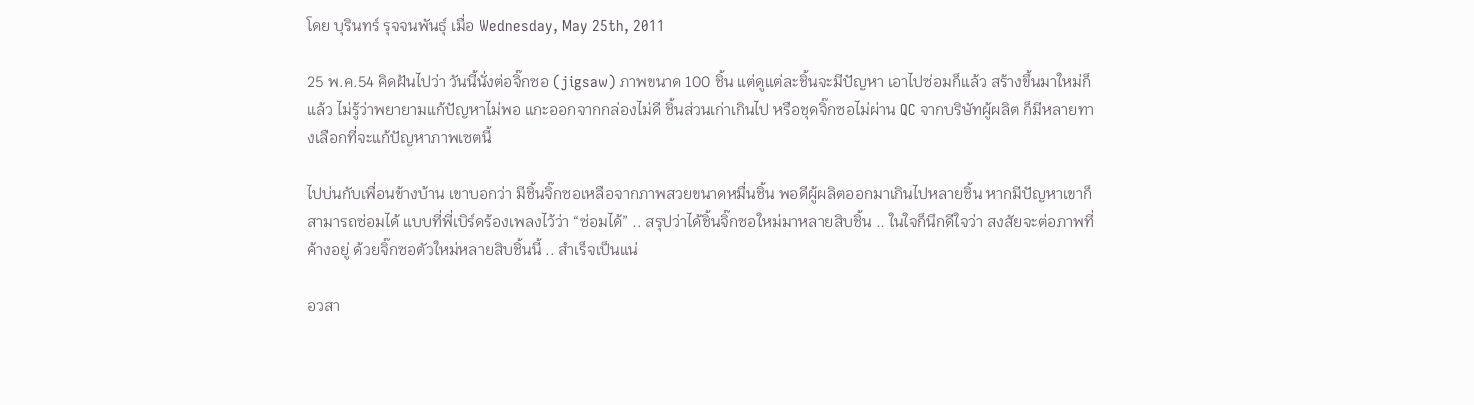โดย บุรินทร์ รุจจนพันธุ์ เมื่อ Wednesday, May 25th, 2011

25 พ.ค.54 คิดฝันไปว่า วันนี้นั่งต่อจิ๊กซอ (jigsaw) ภาพขนาด 100 ชิ้น แต่ดูแต่ละชิ้นจะมีปัญหา เอาไปซ่อมก็แล้ว สร้างขึ้นมาใหม่ก็แล้ว ไม่รู้ว่าพยายามแก้ปัญหาไม่พอ แกะออกจากกล่องไม่ดี ชิ้นส่วนเก่าเกินไป หรือชุดจิ๊กซอไม่ผ่าน QC จากบริษัทผู้ผลิต ก็มีหลายทางเลือกที่จะแก้ปัญหาภาพเซตนี้

ไปบ่นกับเพื่อนข้างบ้าน เขาบอกว่า มีชิ้นจิ๊กซอเหลือจากภาพสวยขนาดหมื่นชิ้น พอดีผู้ผลิตออกมาเกินไปหลายชิ้น หากมีปัญหาเขาก็สามารถซ่อมได้ แบบที่พี่เบิร์ดร้องเพลงไว้ว่า “ซ่อมได้” .. สรุปว่าได้ชิ้นจิ๊กซอใหม่มาหลายสิบชิ้น .. ในใจก็นึกดีใจว่า สงสัยจะต่อภาพที่ค้างอยู่ ด้วยจิ๊กซอตัวใหม่หลายสิบชิ้นนี้ .. สำเร็จเป็นแน่

อวสา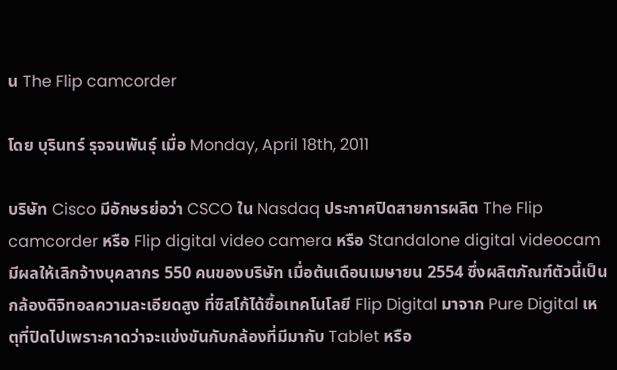น The Flip camcorder

โดย บุรินทร์ รุจจนพันธุ์ เมื่อ Monday, April 18th, 2011

บริษัท Cisco มีอักษรย่อว่า CSCO ใน Nasdaq ประกาศปิดสายการผลิต The Flip camcorder หรือ Flip digital video camera หรือ Standalone digital videocam มีผลให้เลิกจ้างบุคลากร 550 คนของบริษัท เมื่อต้นเดือนเมษายน 2554 ซึ่งผลิตภัณฑ์ตัวนี้เป็นกล้องดิจิทอลความละเอียดสูง ที่ซิสโก้ได้ซื้อเทคโนโลยี Flip Digital มาจาก Pure Digital เหตุที่ปิดไปเพราะคาดว่าจะแข่งขันกับกล้องที่มีมากับ Tablet หรือ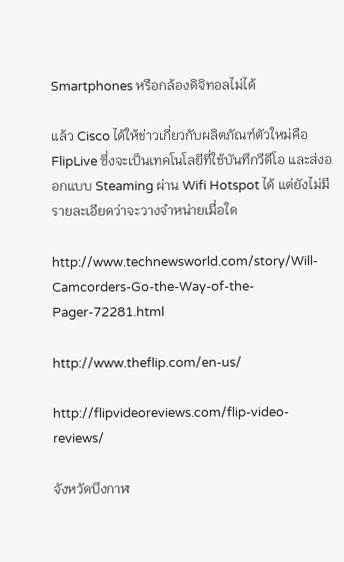Smartphones หรือกล้องดิจิทอลไม่ได้

แล้ว Cisco ได้ให้ข่าวเกี่ยวกับผลิตภัณฑ์ตัวใหม่คือ FlipLive ซึ่งจะเป็นเทคโนโลยีที่ใช้บันทึกวีดีโอ และส่งออกแบบ Steaming ผ่าน Wifi Hotspot ได้ แต่ยังไม่มีรายละเอียดว่าจะวางจำหน่ายเมื่อใด

http://www.technewsworld.com/story/Will-Camcorders-Go-the-Way-of-the-Pager-72281.html

http://www.theflip.com/en-us/

http://flipvideoreviews.com/flip-video-reviews/

จังหวัดบึงกาฬ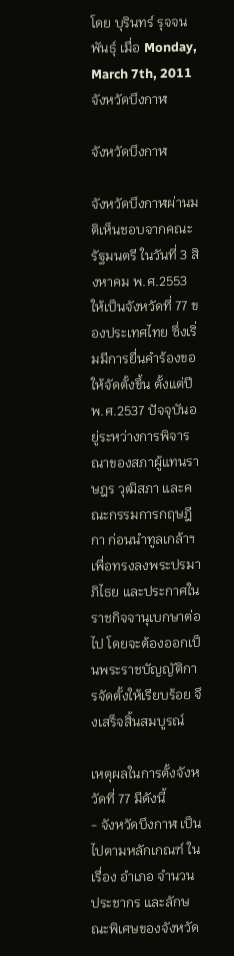โดย บุรินทร์ รุจจนพันธุ์ เมื่อ Monday, March 7th, 2011
จังหวัดบึงกาฬ

จังหวัดบึงกาฬ

จังหวัดบึงกาฬผ่านมติเห็นชอบจากคณะรัฐมนตรี ในวันที่ 3 สิงหาคม พ.ศ.2553 ให้เป็นจังหวัดที่ 77 ของประเทศไทย ซึ่งเริ่มมีการยื่นคำร้องขอให้จัดตั้งขึ้น ตั้งแต่ปี พ.ศ.2537 ปัจจุบันอยู่ระหว่างการพิจารณาของสภาผู้แทนราษฎร วุฒิสภา และคณะกรรมการกฤษฎีกา ก่อนนำทูลเกล้าฯ เพื่อทรงลงพระปรมาภิไธย และประกาศในราชกิจจานุเบกษาต่อไป โดยจะต้องออกเป็นพระราชบัญญัติการจัดตั้งให้เรียบร้อย จึงเสร็จสิ้นสมบูรณ์

เหตุผลในการตั้งจังหวัดที่ 77 มีดังนี้
- จังหวัดบึงกาฬ เป็นไปตามหลักเกณฑ์ ในเรื่อง อำเภอ จำนวนประชากร และลักษณะพิเศษของจังหวัด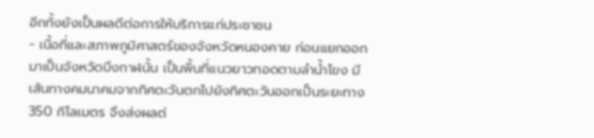อีกทั้งยังเป็นผลดีต่อการให้บริการแก่ประชาชน
- เนื้อที่และสภาพภูมิศาสตร์ของจังหวัดหนองคาย ก่อนแยกออกมาเป็นจังหวัดบึงกาฬนั้น เป็นพื้นที่แนวยาวทอดตามลำน้ำโขง มีเส้นทางคมนาคมจากทิศตะวันตกไปยังทิศตะวันออกเป็นระยะทาง 350 กิโลเมตร จึงส่งผลต่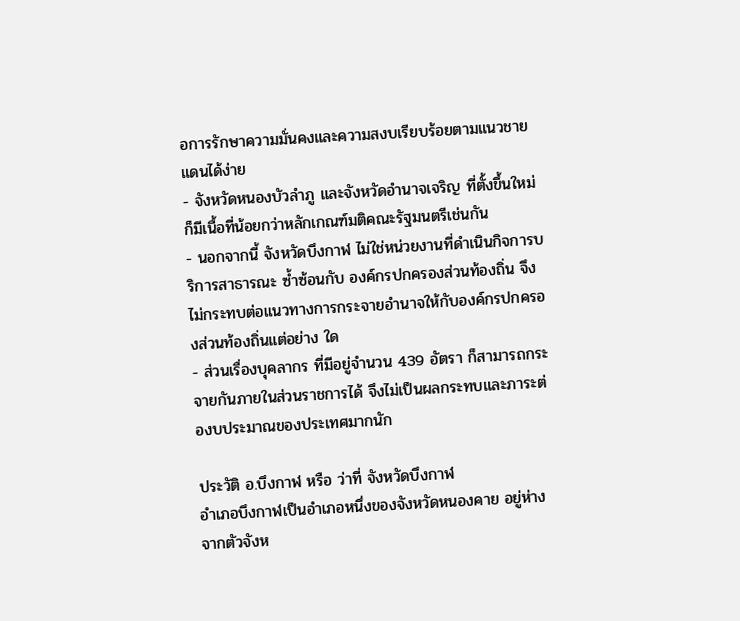อการรักษาความมั่นคงและความสงบเรียบร้อยตามแนวชายแดนได้ง่าย
- จังหวัดหนองบัวลำภู และจังหวัดอำนาจเจริญ ที่ตั้งขึ้นใหม่ ก็มีเนื้อที่น้อยกว่าหลักเกณฑ์มติคณะรัฐมนตรีเช่นกัน
- นอกจากนี้ จังหวัดบึงกาฬ ไม่ใช่หน่วยงานที่ดำเนินกิจการบริการสาธารณะ ซ้ำซ้อนกับ องค์กรปกครองส่วนท้องถิ่น จึงไม่กระทบต่อแนวทางการกระจายอำนาจให้กับองค์กรปกครองส่วนท้องถิ่นแต่อย่าง ใด
- ส่วนเรื่องบุคลากร ที่มีอยู่จำนวน 439 อัตรา ก็สามารถกระจายกันภายในส่วนราชการได้ จึงไม่เป็นผลกระทบและภาระต่องบประมาณของประเทศมากนัก

ประวัติ อ.บึงกาฬ หรือ ว่าที่ จังหวัดบึงกาฬ
อำเภอบึงกาฬเป็นอำเภอหนึ่งของจังหวัดหนองคาย อยู่ห่างจากตัวจังห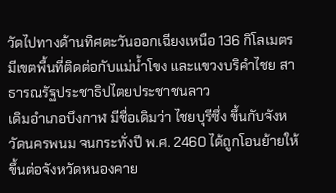วัดไปทางด้านทิศตะวันออกเฉียงเหนือ 136 กิโลเมตร มีเขตพื้นที่ติดต่อกับแม่น้ำโขง และแขวงบริคำไชย สาธารณรัฐประชาธิปไตยประชาชนลาว
เดิมอำเภอบึงกาฬ มีชื่อเดิมว่า ไชยบุรีซึ่ง ขึ้นกับจังหวัดนครพนม จนกระทั่งปี พ.ศ. 2460 ได้ถูกโอนย้ายให้ขึ้นต่อจังหวัดหนองคาย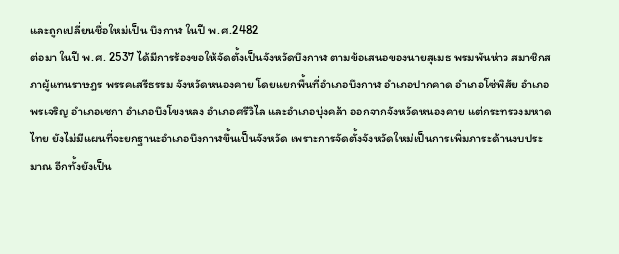และถูกเปลี่ยนชื่อใหม่เป็น บึงกาฬ ในปี พ.ศ.2482
ต่อมา ในปี พ.ศ. 2537 ได้มีการร้องขอให้จัดตั้งเป็นจังหวัดบึงกาฬ ตามข้อเสนอของนายสุเมธ พรมพันห่าว สมาชิกสภาผู้แทนราษฎร พรรคเสรีธรรม จังหวัดหนองคาย โดยแยกพื้นที่อำเภอบึงกาฬ อำเภอปากคาด อำเภอโซ่พิสัย อำเภอพรเจริญ อำเภอเซกา อำเภอบึงโขงหลง อำเภอศรีวิไล และอำเภอบุ่งคล้า ออกจากจังหวัดหนองคาย แต่กระทรวงมหาดไทย ยังไม่มีแผนที่จะยกฐานะอำเภอบึงกาฬขึ้นเป็นจังหวัด เพราะการจัดตั้งจังหวัดใหม่เป็นการเพิ่มภาระด้านงบประมาณ อีกทั้งยังเป็น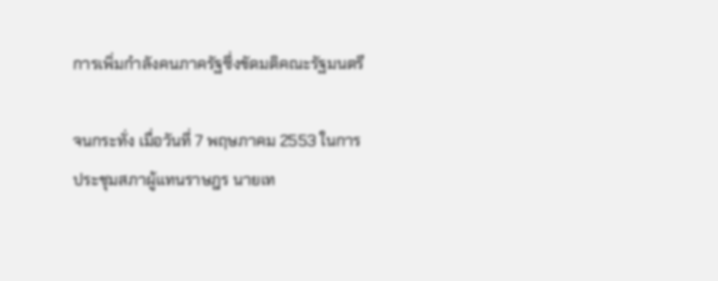การเพิ่มกำลังคนภาครัฐซึ่งขัดมติคณะรัฐมนตรี

จนกระทั่ง เมื่อวันที่ 7 พฤษภาคม 2553 ในการประชุมสภาผู้แทนราษฎร นายเท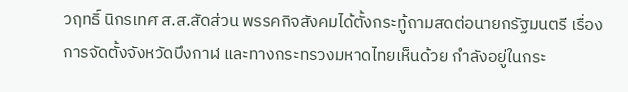วฤทธิ์ นิกรเทศ ส.ส.สัดส่วน พรรคกิจสังคมได้ตั้งกระทู้ถามสดต่อนายกรัฐมนตรี เรื่องการจัดตั้งจังหวัดบึงกาฬ และทางกระทรวงมหาดไทยเห็นด้วย กำลังอยู่ในกระ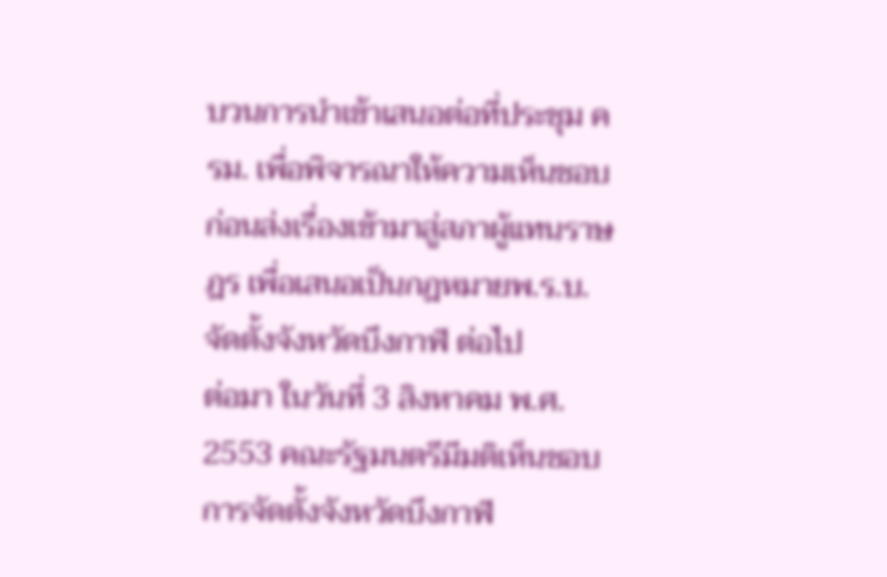บวนการนำเข้าเสนอต่อที่ประชุม ครม. เพื่อพิจารณาให้ความเห็นชอบ ก่อนส่งเรื่องเข้ามาสู่สภาผู้แทนราษฎร เพื่อเสนอเป็นกฎหมายพ.ร.บ.จัดตั้งจังหวัดบึงกาฬ ต่อไป
ต่อมา ในวันที่ 3 สิงหาคม พ.ศ. 2553 คณะรัฐมนตรีมีมติเห็นชอบการจัดตั้งจังหวัดบึงกาฬ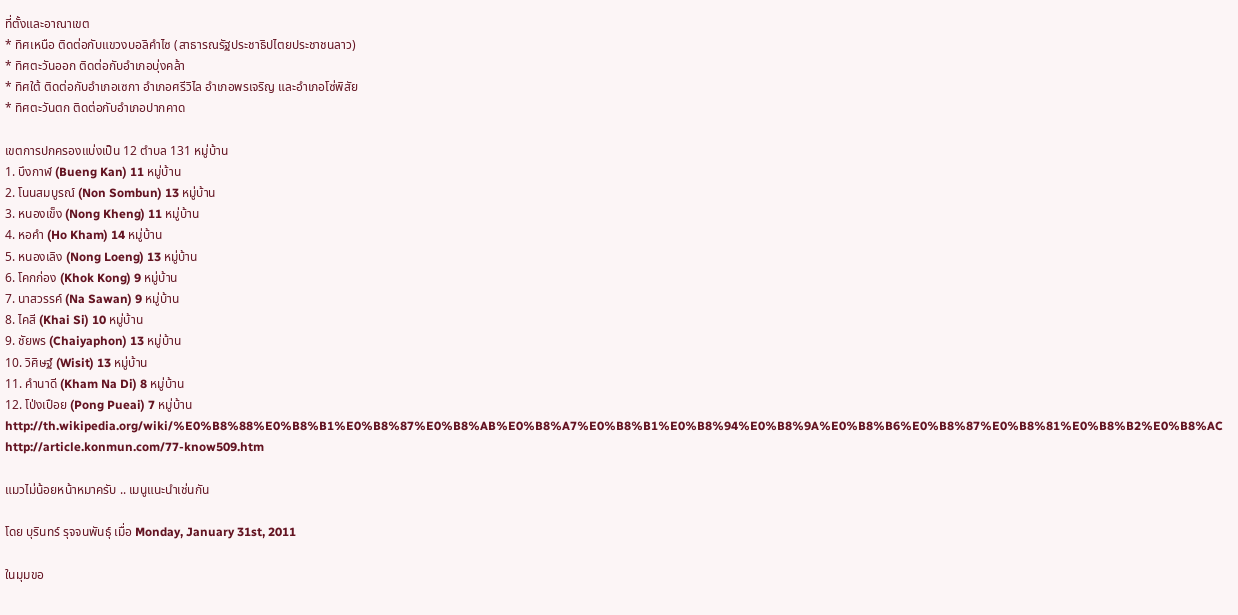ที่ตั้งและอาณาเขต
* ทิศเหนือ ติดต่อกับแขวงบอลิคำไซ (สาธารณรัฐประชาธิปไตยประชาชนลาว)
* ทิศตะวันออก ติดต่อกับอำเภอบุ่งคล้า
* ทิศใต้ ติดต่อกับอำเภอเซกา อำเภอศรีวิไล อำเภอพรเจริญ และอำเภอโซ่พิสัย
* ทิศตะวันตก ติดต่อกับอำเภอปากคาด

เขตการปกครองแบ่งเป็น 12 ตำบล 131 หมู่บ้าน
1. บึงกาฬ (Bueng Kan) 11 หมู่บ้าน
2. โนนสมบูรณ์ (Non Sombun) 13 หมู่บ้าน
3. หนองเข็ง (Nong Kheng) 11 หมู่บ้าน
4. หอคำ (Ho Kham) 14 หมู่บ้าน
5. หนองเลิง (Nong Loeng) 13 หมู่บ้าน
6. โคกก่อง (Khok Kong) 9 หมู่บ้าน
7. นาสวรรค์ (Na Sawan) 9 หมู่บ้าน
8. ไคสี (Khai Si) 10 หมู่บ้าน
9. ชัยพร (Chaiyaphon) 13 หมู่บ้าน
10. วิศิษฐ์ (Wisit) 13 หมู่บ้าน
11. คำนาดี (Kham Na Di) 8 หมู่บ้าน
12. โป่งเปือย (Pong Pueai) 7 หมู่บ้าน
http://th.wikipedia.org/wiki/%E0%B8%88%E0%B8%B1%E0%B8%87%E0%B8%AB%E0%B8%A7%E0%B8%B1%E0%B8%94%E0%B8%9A%E0%B8%B6%E0%B8%87%E0%B8%81%E0%B8%B2%E0%B8%AC
http://article.konmun.com/77-know509.htm

แมวไม่น้อยหน้าหมาครับ .. เมนูแนะนำเช่นกัน

โดย บุรินทร์ รุจจนพันธุ์ เมื่อ Monday, January 31st, 2011

ในมุมขอ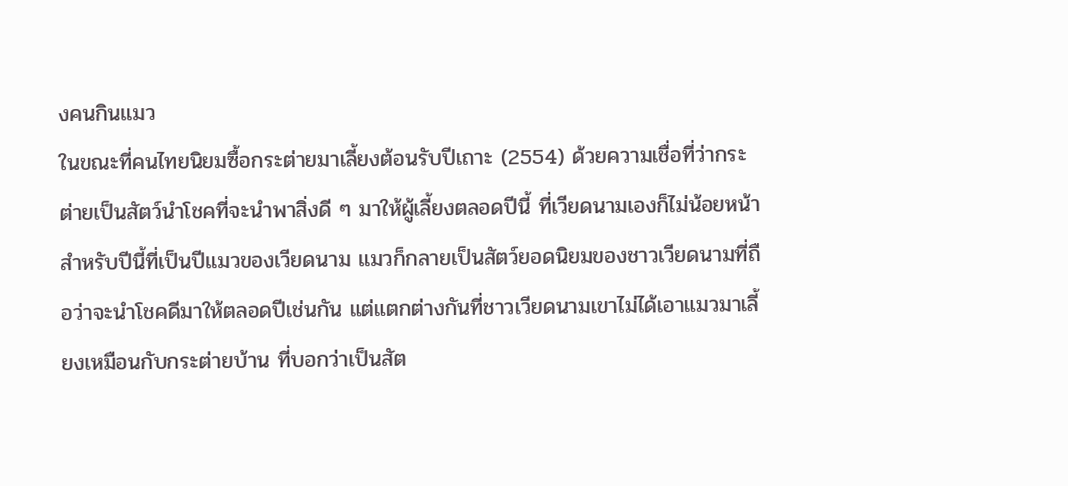งคนกินแมว
ในขณะที่คนไทยนิยมซื้อกระต่ายมาเลี้ยงต้อนรับปีเถาะ (2554) ด้วยความเชื่อที่ว่ากระต่ายเป็นสัตว์นำโชคที่จะนำพาสิ่งดี ๆ มาให้ผู้เลี้ยงตลอดปีนี้ ที่เวียดนามเองก็ไม่น้อยหน้า สำหรับปีนี้ที่เป็นปีแมวของเวียดนาม แมวก็กลายเป็นสัตว์ยอดนิยมของชาวเวียดนามที่ถือว่าจะนำโชคดีมาให้ตลอดปีเช่นกัน แต่แตกต่างกันที่ชาวเวียดนามเขาไม่ได้เอาแมวมาเลี้ยงเหมือนกับกระต่ายบ้าน ที่บอกว่าเป็นสัต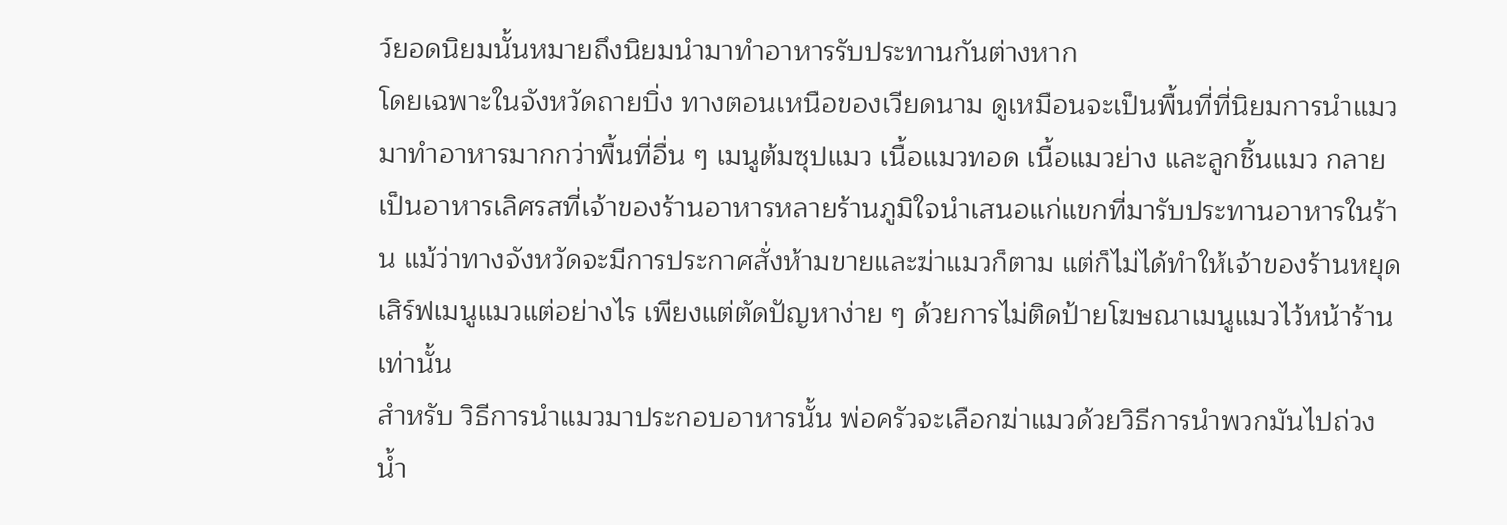ว์ยอดนิยมนั้นหมายถึงนิยมนำมาทำอาหารรับประทานกันต่างหาก
โดยเฉพาะในจังหวัดถายบิ่ง ทางตอนเหนือของเวียดนาม ดูเหมือนจะเป็นพื้นที่ที่นิยมการนำแมวมาทำอาหารมากกว่าพื้นที่อื่น ๆ เมนูต้มซุปแมว เนื้อแมวทอด เนื้อแมวย่าง และลูกชิ้นแมว กลายเป็นอาหารเลิศรสที่เจ้าของร้านอาหารหลายร้านภูมิใจนำเสนอแก่แขกที่มารับประทานอาหารในร้าน แม้ว่าทางจังหวัดจะมีการประกาศสั่งห้ามขายและฆ่าแมวก็ตาม แต่ก็ไม่ได้ทำให้เจ้าของร้านหยุดเสิร์ฟเมนูแมวแต่อย่างไร เพียงแต่ตัดปัญหาง่าย ๆ ด้วยการไม่ติดป้ายโฆษณาเมนูแมวไว้หน้าร้านเท่านั้น
สำหรับ วิธีการนำแมวมาประกอบอาหารนั้น พ่อครัวจะเลือกฆ่าแมวด้วยวิธีการนำพวกมันไปถ่วงน้ำ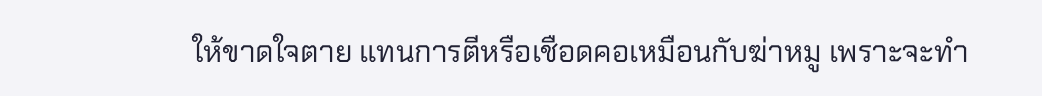ให้ขาดใจตาย แทนการตีหรือเชือดคอเหมือนกับฆ่าหมู เพราะจะทำ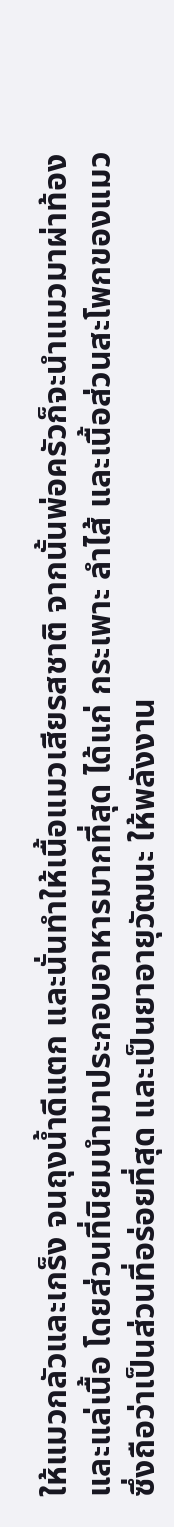ให้แมวกลัวและเกร็ง จนถุงน้ำดีแตก และนั่นทำให้เนื้อแมวเสียรสชาติ จากนั้นพ่อครัวก็จะนำแมวมาผ่าท้องและแล่เนื้อ โดยส่วนที่นิยมนำมาประกอบอาหารมากที่สุด ได้แก่ กระเพาะ ลำไส้ และเนื้อส่วนสะโพกของแมว ซึ่งถือว่าเป็นส่วนที่อร่อยที่สุด และเป็นยาอายุวัฒนะ ให้พลังงาน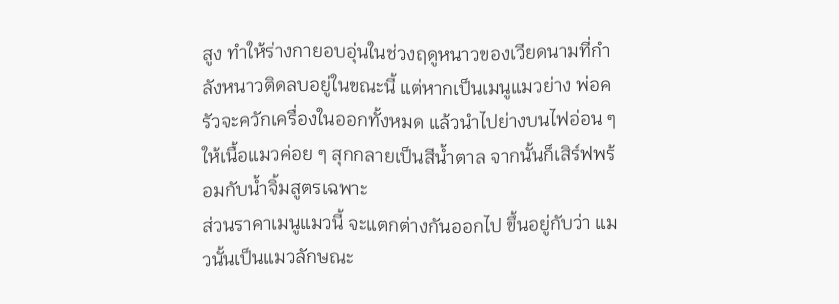สูง ทำให้ร่างกายอบอุ่นในช่วงฤดูหนาวของเวียดนามที่กำลังหนาวติดลบอยู่ในขณะนี้ แต่หากเป็นเมนูแมวย่าง พ่อครัวจะควักเครื่องในออกทั้งหมด แล้วนำไปย่างบนไฟอ่อน ๆ ให้เนื้อแมวค่อย ๆ สุกกลายเป็นสีน้ำตาล จากนั้นก็เสิร์ฟพร้อมกับน้ำจิ้มสูตรเฉพาะ
ส่วนราคาเมนูแมวนี้ จะแตกต่างกันออกไป ขึ้นอยู่กับว่า แมวนั้นเป็นแมวลักษณะ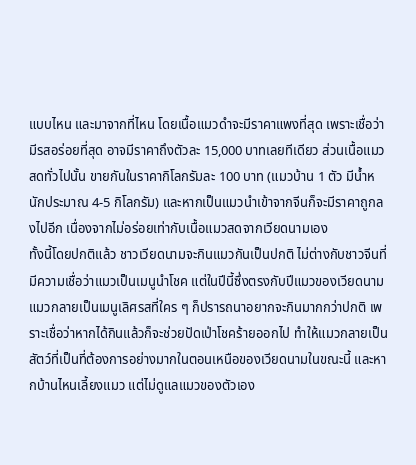แบบไหน และมาจากที่ไหน โดยเนื้อแมวดำจะมีราคาแพงที่สุด เพราะเชื่อว่ามีรสอร่อยที่สุด อาจมีราคาถึงตัวละ 15,000 บาทเลยทีเดียว ส่วนเนื้อแมวสดทั่วไปนั้น ขายกันในราคากิโลกรัมละ 100 บาท (แมวบ้าน 1 ตัว มีน้ำหนักประมาณ 4-5 กิโลกรัม) และหากเป็นแมวนำเข้าจากจีนก็จะมีราคาถูกลงไปอีก เนื่องจากไม่อร่อยเท่ากับเนื้อแมวสดจากเวียดนามเอง
ทั้งนี้โดยปกติแล้ว ชาวเวียดนามจะกินแมวกันเป็นปกติ ไม่ต่างกับชาวจีนที่มีความเชื่อว่าแมวเป็นเมนูนำโชค แต่ในปีนี้ซึ่งตรงกับปีแมวของเวียดนาม แมวกลายเป็นเมนูเลิศรสที่ใคร ๆ ก็ปรารถนาอยากจะกินมากกว่าปกติ เพราะเชื่อว่าหากได้กินแล้วก็จะช่วยปัดเป่าโชคร้ายออกไป ทำให้แมวกลายเป็นสัตว์ที่เป็นที่ต้องการอย่างมากในตอนเหนือของเวียดนามในขณะนี้ และหากบ้านไหนเลี้ยงแมว แต่ไม่ดูแลแมวของตัวเอง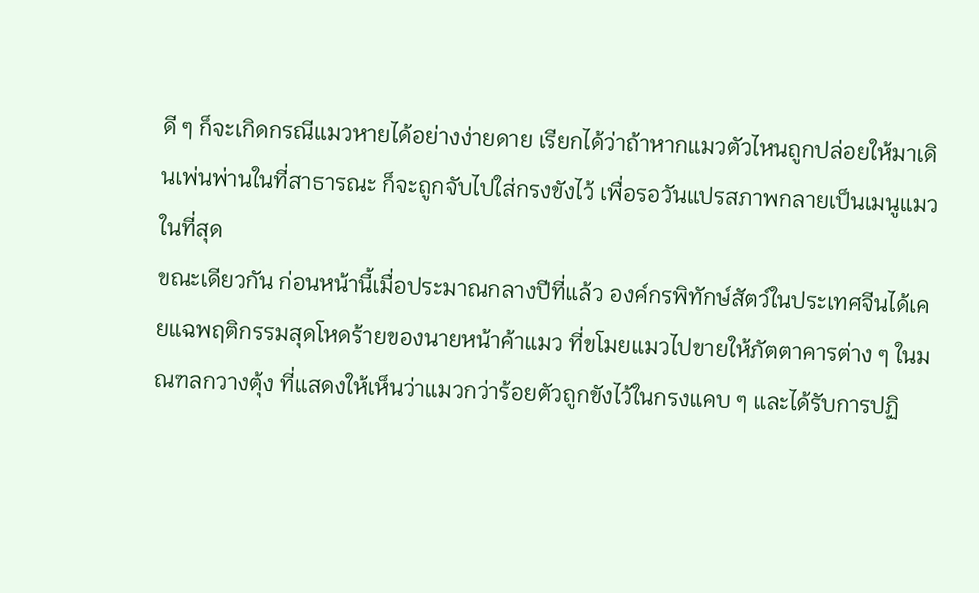ดี ๆ ก็จะเกิดกรณีแมวหายได้อย่างง่ายดาย เรียกได้ว่าถ้าหากแมวตัวไหนถูกปล่อยให้มาเดินเพ่นพ่านในที่สาธารณะ ก็จะถูกจับไปใส่กรงขังไว้ เพื่อรอวันแปรสภาพกลายเป็นเมนูแมวในที่สุด
ขณะเดียวกัน ก่อนหน้านี้เมื่อประมาณกลางปีที่แล้ว องค์กรพิทักษ์สัตว์ในประเทศจีนได้เคยแฉพฤติกรรมสุดโหดร้ายของนายหน้าค้าแมว ที่ขโมยแมวไปขายให้ภัตตาคารต่าง ๆ ในมณฑลกวางตุ้ง ที่แสดงให้เห็นว่าแมวกว่าร้อยตัวถูกขังไว้ในกรงแคบ ๆ และได้รับการปฏิ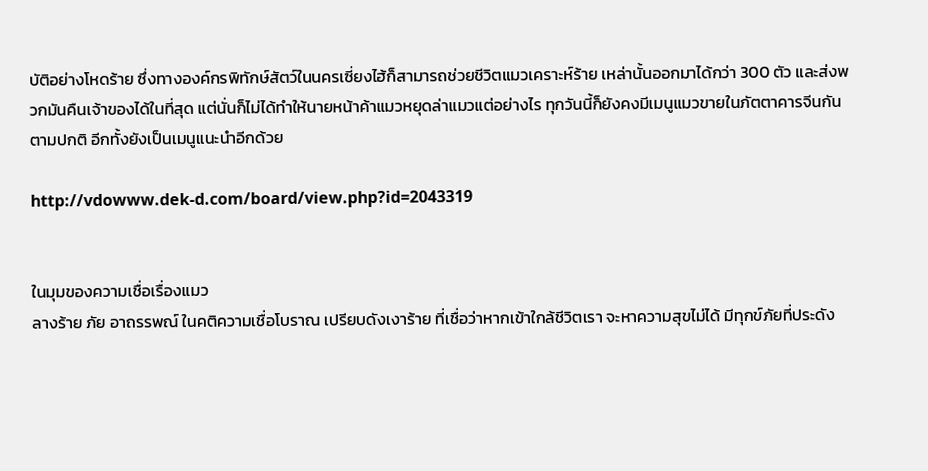บัติอย่างโหดร้าย ซึ่งทางองค์กรพิทักษ์สัตว์ในนครเซี่ยงไฮ้ก็สามารถช่วยชีวิตแมวเคราะห์ร้าย เหล่านั้นออกมาได้กว่า 300 ตัว และส่งพวกมันคืนเจ้าของได้ในที่สุด แต่นั่นก็ไม่ได้ทำให้นายหน้าค้าแมวหยุดล่าแมวแต่อย่างไร ทุกวันนี้ก็ยังคงมีเมนูแมวขายในภัตตาคารจีนกันตามปกติ อีกทั้งยังเป็นเมนูแนะนำอีกด้วย

http://vdowww.dek-d.com/board/view.php?id=2043319


ในมุมของความเชื่อเรื่องแมว
ลางร้าย ภัย อาถรรพณ์ ในคติความเชื่อโบราณ เปรียบดังเงาร้าย ที่เชื่อว่าหากเข้าใกล้ชีวิตเรา จะหาความสุขไม่ได้ มีทุกข์ภัยที่ประดัง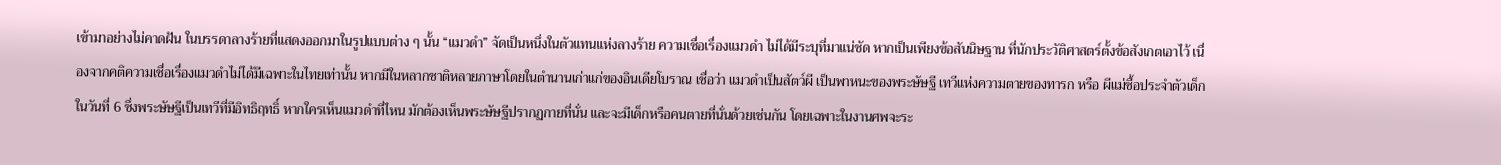เข้ามาอย่างไม่คาดฝัน ในบรรดาลางร้ายที่แสดงออกมาในรูปแบบต่าง ๆ นั้น “แมวดำ” จัดเป็นหนึ่งในตัวแทนแห่งลางร้าย ความเชื่อเรื่องแมวดำ ไม่ได้มีระบุที่มาแน่ชัด หากเป็นเพียงข้อสันนิษฐาน ที่นักประวัติศาสตร์ตั้งข้อสังเกตเอาไว้ เนื่องจากคติความเชื่อเรื่องแมวดำไม่ได้มีเฉพาะในไทยเท่านั้น หากมีในหลากชาติหลายภาษาโดยในตำนานเก่าแก่ของอินเดียโบราณ เชื่อว่า แมวดำเป็นสัตว์ผี เป็นพาหนะของพระษัษฐี เทวีแห่งความตายของทารก หรือ ผีแม่ซื้อประจำตัวเด็กในวันที่ 6 ซึ่งพระษัษฐีเป็นเทวีที่มีอิทธิฤทธิ์ หากใครเห็นแมวดำที่ไหน มักต้องเห็นพระษัษฐีปรากฏกายที่นั่น และจะมีเด็กหรือคนตายที่นั่นด้วยเช่นกัน โดยเฉพาะในงานศพจะระ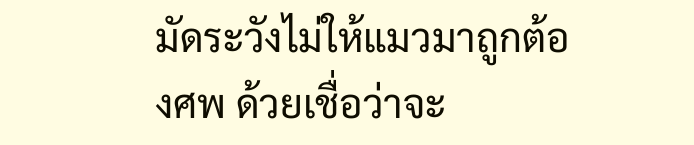มัดระวังไม่ให้แมวมาถูกต้องศพ ด้วยเชื่อว่าจะ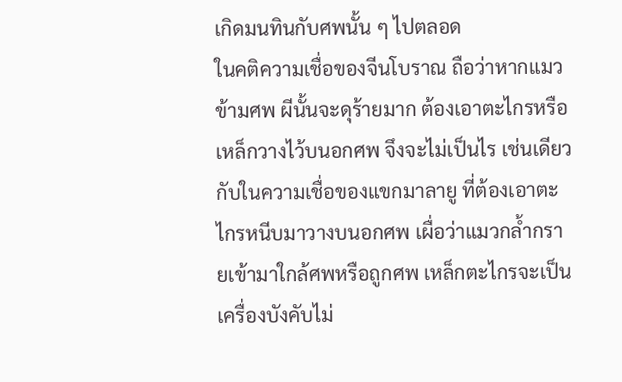เกิดมนทินกับศพนั้น ๆ ไปตลอด
ในคติความเชื่อของจีนโบราณ ถือว่าหากแมวข้ามศพ ผีนั้นจะดุร้ายมาก ต้องเอาตะไกรหรือเหล็กวางไว้บนอกศพ จึงจะไม่เป็นไร เช่นเดียวกับในความเชื่อของแขกมาลายู ที่ต้องเอาตะไกรหนีบมาวางบนอกศพ เผื่อว่าแมวกล้ำกรายเข้ามาใกล้ศพหรือถูกศพ เหล็กตะไกรจะเป็นเครื่องบังคับไม่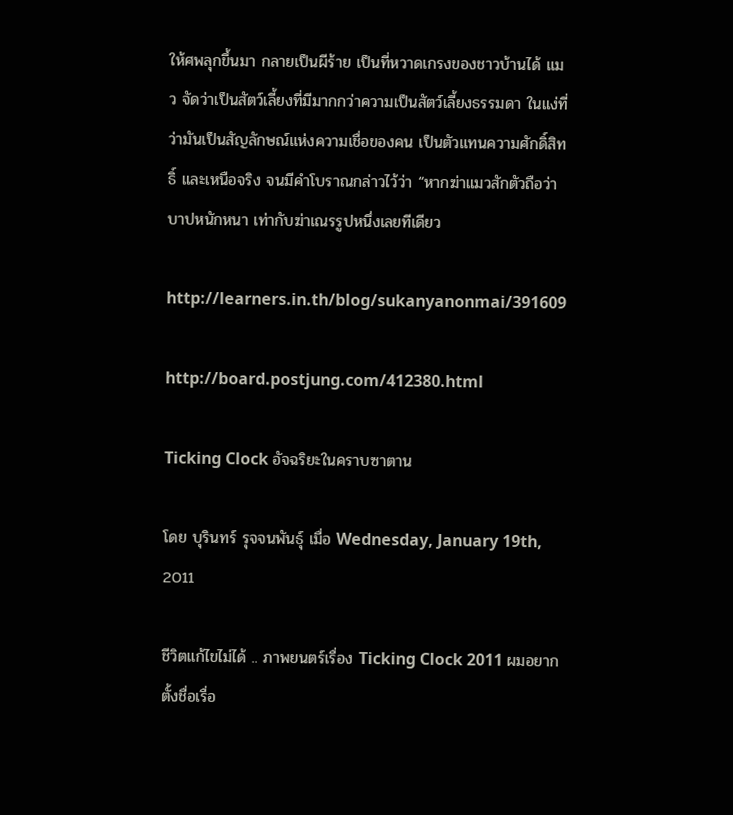ให้ศพลุกขึ้นมา กลายเป็นผีร้าย เป็นที่หวาดเกรงของชาวบ้านได้ แมว จัดว่าเป็นสัตว์เลี้ยงที่มีมากกว่าความเป็นสัตว์เลี้ยงธรรมดา ในแง่ที่ว่ามันเป็นสัญลักษณ์แห่งความเชื่อของคน เป็นตัวแทนความศักดิ์สิทธิ์ และเหนือจริง จนมีคำโบราณกล่าวไว้ว่า “หากฆ่าแมวสักตัวถือว่าบาปหนักหนา เท่ากับฆ่าเณรรูปหนึ่งเลยทีเดียว

http://learners.in.th/blog/sukanyanonmai/391609

http://board.postjung.com/412380.html

Ticking Clock อัจฉริยะในคราบซาตาน

โดย บุรินทร์ รุจจนพันธุ์ เมื่อ Wednesday, January 19th, 2011

ชีวิตแก้ไขไม่ได้ .. ภาพยนตร์เรื่อง Ticking Clock 2011 ผมอยากตั้งชื่อเรื่อ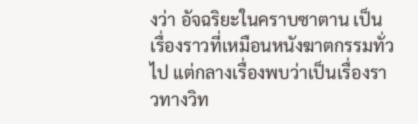งว่า อัจฉริยะในคราบซาตาน เป็นเรื่องราวที่เหมือนหนังฆาตกรรมทั่วไป แต่กลางเรื่องพบว่าเป็นเรื่องราวทางวิท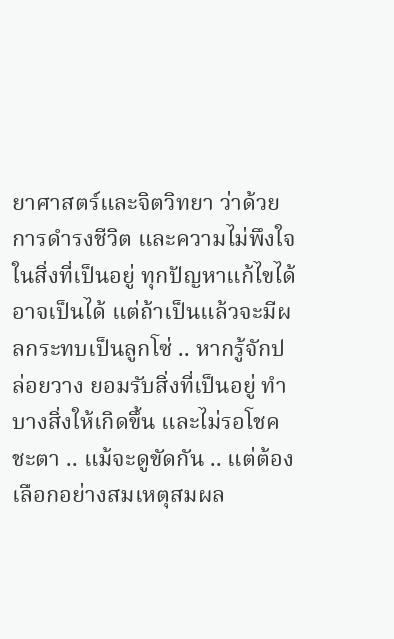ยาศาสตร์และจิตวิทยา ว่าด้วยการดำรงชีวิต และความไม่พึงใจในสิ่งที่เป็นอยู่ ทุกปัญหาแก้ไขได้ อาจเป็นได้ แต่ถ้าเป็นแล้วจะมีผลกระทบเป็นลูกโซ่ .. หากรู้จักปล่อยวาง ยอมรับสิ่งที่เป็นอยู่ ทำบางสิ่งให้เกิดขึ้น และไม่รอโชคชะตา .. แม้จะดูขัดกัน .. แต่ต้องเลือกอย่างสมเหตุสมผล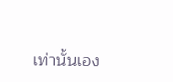เท่านั้นเอง